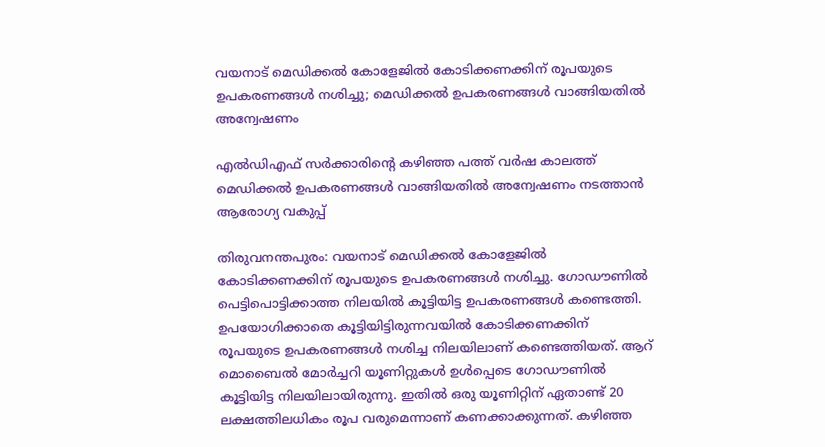വയനാട് മെഡിക്കൽ കോളേജിൽ കോടിക്കണക്കിന് രൂപയുടെ ഉപകരണങ്ങൾ നശിച്ചു; മെഡിക്കൽ ഉപകരണങ്ങൾ വാങ്ങിയതിൽ അന്വേഷണം

എൽഡിഎഫ് സർക്കാരിൻ്റെ കഴിഞ്ഞ പത്ത് വർഷ കാലത്ത് മെഡിക്കൽ ഉപകരണങ്ങൾ വാങ്ങിയതിൽ അന്വേഷണം നടത്താൻ ആരോഗ്യ വകുപ്പ്

തിരുവനന്തപുരം: വയനാട് മെഡിക്കൽ കോളേജിൽ കോടിക്കണക്കിന് രൂപയുടെ ഉപകരണങ്ങൾ നശിച്ചു. ഗോഡൗണിൽ പെട്ടിപൊട്ടിക്കാത്ത നിലയിൽ കൂട്ടിയിട്ട ഉപകരണങ്ങൾ കണ്ടെത്തി. ഉപയോഗിക്കാതെ കൂട്ടിയിട്ടിരുന്നവയിൽ കോടിക്കണക്കിന് രൂപയുടെ ഉപകരണങ്ങൾ നശിച്ച നിലയിലാണ് കണ്ടെത്തിയത്. ആറ് മൊബൈൽ മോർച്ചറി യൂണിറ്റുകൾ ഉൾപ്പെടെ ഗോഡൗണിൽ കൂട്ടിയിട്ട നിലയിലായിരുന്നു. ഇതിൽ ഒരു യൂണിറ്റിന് ഏതാണ്ട് 20 ലക്ഷത്തിലധികം രൂപ വരുമെന്നാണ് കണക്കാക്കുന്നത്. കഴിഞ്ഞ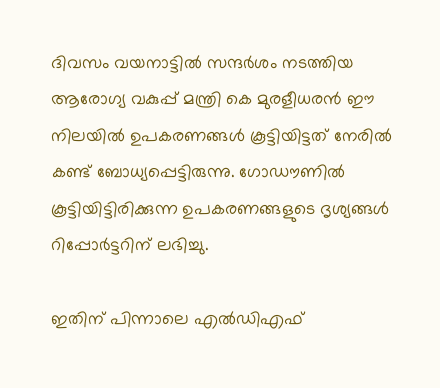ദിവസം വയനാട്ടിൽ സന്ദർശം നടത്തിയ ആരോഗ്യ വകുപ്പ് മന്ത്രി കെ മുരളീധരൻ ഈ നിലയിൽ ഉപകരണങ്ങൾ കൂട്ടിയിട്ടത് നേരിൽ കണ്ട് ബോധ്യപ്പെട്ടിരുന്നു. ഗോഡൗണിൽ കൂട്ടിയിട്ടിരിക്കുന്ന ഉപകരണങ്ങളുടെ ദൃശ്യങ്ങൾ റിപ്പോർട്ടറിന് ലഭിച്ചു.

ഇതിന് പിന്നാലെ എൽഡിഎഫ്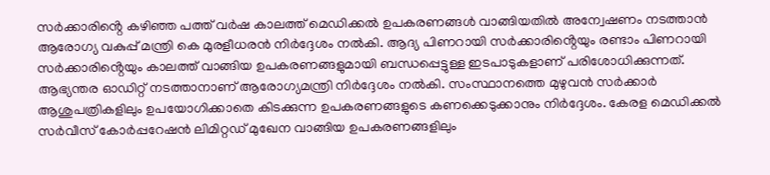സർക്കാരിൻ്റെ കഴിഞ്ഞ പത്ത് വർഷ കാലത്ത് മെഡിക്കൽ ഉപകരണങ്ങൾ വാങ്ങിയതിൽ അന്വേഷണം നടത്താൻ ആരോഗ്യ വകുപ്പ് മന്ത്രി കെ മുരളീധരൻ നിർദ്ദേശം നൽകി. ആദ്യ പിണറായി സർക്കാരിൻ്റെയും രണ്ടാം പിണറായി സർക്കാരിൻ്റെയും കാലത്ത് വാങ്ങിയ ഉപകരണങ്ങളുമായി ബന്ധപ്പെട്ടുള്ള ഇടപാടുകളാണ് പരിശോധിക്കുന്നത്. ആഭ്യന്തര ഓഡിറ്റ് നടത്താനാണ് ആരോഗ്യമന്ത്രി നിർ‌ദ്ദേശം നൽകി. സംസ്ഥാനത്തെ മുഴുവൻ സർക്കാർ ആശുപത്രികളിലും ഉപയോഗിക്കാതെ കിടക്കുന്ന ഉപകരണങ്ങളുടെ കണക്കെടുക്കാനും നിർദ്ദേശം. കേരള മെഡിക്കൽ സർവീസ് കോർപ്പറേഷൻ ലിമിറ്റഡ് മുഖേന വാങ്ങിയ ഉപകരണങ്ങളിലും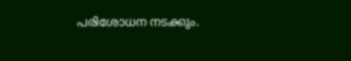പരിശോധന നടക്കും.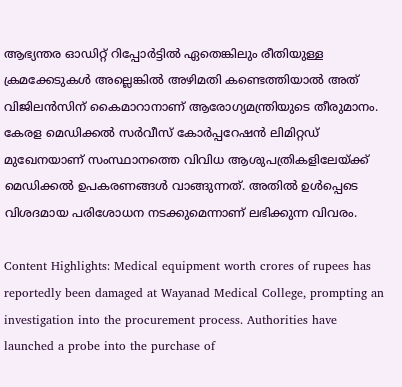ആഭ്യന്തര ഓഡിറ്റ് റിപ്പോർട്ടിൽ ഏതെങ്കിലും രീതിയുള്ള ക്രമക്കേടുകൾ അല്ലെങ്കിൽ അഴിമതി കണ്ടെത്തിയാൽ അത് വിജിലൻസിന് കൈമാറാനാണ് ആരോഗ്യമന്ത്രിയുടെ തീരുമാനം. കേരള മെഡിക്കൽ സർവീസ് കോർപ്പറേഷൻ ലിമിറ്റഡ് മുഖേനയാണ് സംസ്ഥാനത്തെ വിവിധ ആശുപത്രികളിലേയ്ക്ക് മെഡിക്കൽ ഉപകരണങ്ങൾ വാങ്ങുന്നത്. അതിൽ ഉൾപ്പെടെ വിശദമായ പരിശോധന നടക്കുമെന്നാണ് ലഭിക്കുന്ന വിവരം.

Content Highlights: Medical equipment worth crores of rupees has reportedly been damaged at Wayanad Medical College, prompting an investigation into the procurement process. Authorities have launched a probe into the purchase of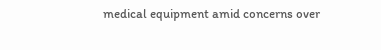medical equipment amid concerns over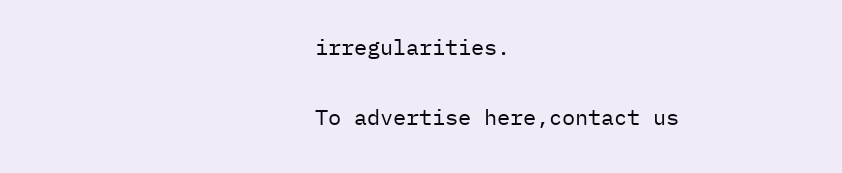irregularities.

To advertise here,contact us